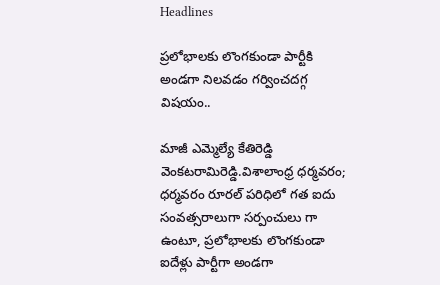Headlines

ప్రలోభాలకు లొంగకుండా పార్టీకి అండగా నిలవడం గర్వించదగ్గ విషయం..

మాజీ ఎమ్మెల్యే కేతిరెడ్డి వెంకటరామిరెడ్డి.విశాలాంధ్ర ధర్మవరం; ధర్మవరం రూరల్ పరిధిలో గత ఐదు సంవత్సరాలుగా సర్పంచులు గా ఉంటూ, ప్రలోభాలకు లొంగకుండా ఐదేళ్లు పార్టీగా అండగా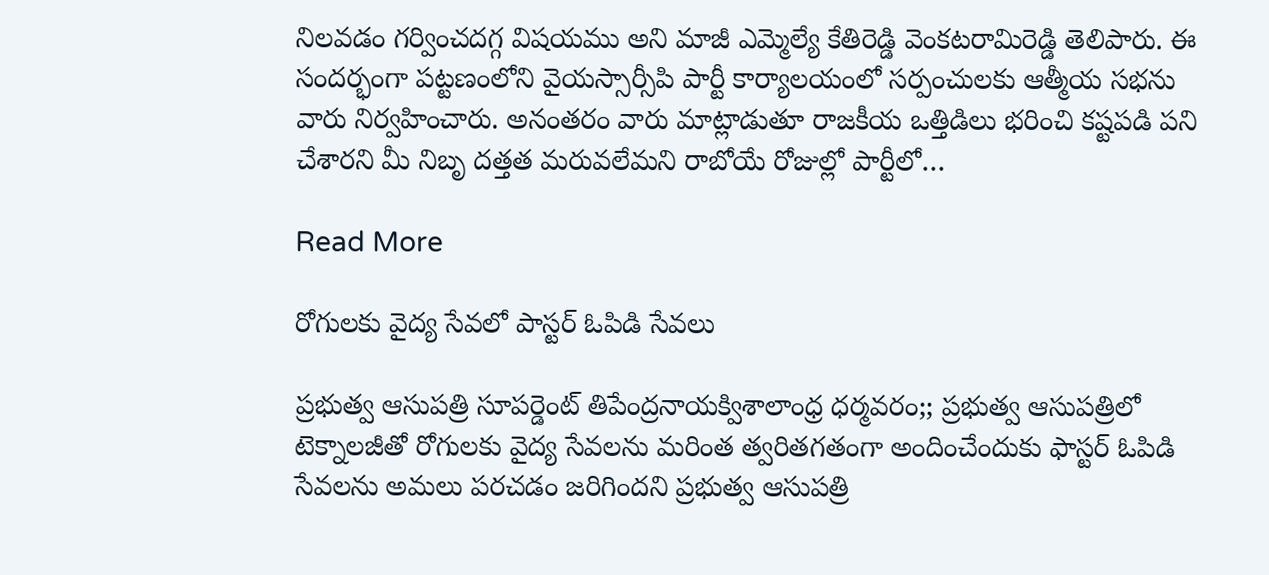నిలవడం గర్వించదగ్గ విషయము అని మాజీ ఎమ్మెల్యే కేతిరెడ్డి వెంకటరామిరెడ్డి తెలిపారు. ఈ సందర్భంగా పట్టణంలోని వైయస్సార్సీపి పార్టీ కార్యాలయంలో సర్పంచులకు ఆత్మీయ సభను వారు నిర్వహించారు. అనంతరం వారు మాట్లాడుతూ రాజకీయ ఒత్తిడిలు భరించి కష్టపడి పని చేశారని మీ నిబృ దత్తత మరువలేమని రాబోయే రోజుల్లో పార్టీలో…

Read More

రోగులకు వైద్య సేవలో పాస్టర్ ఓపిడి సేవలు

ప్రభుత్వ ఆసుపత్రి సూపర్డెంట్ తిపేంద్రనాయక్విశాలాంధ్ర ధర్మవరం;; ప్రభుత్వ ఆసుపత్రిలో టెక్నాలజీతో రోగులకు వైద్య సేవలను మరింత త్వరితగతంగా అందించేందుకు ఫాస్టర్ ఓపిడి సేవలను అమలు పరచడం జరిగిందని ప్రభుత్వ ఆసుపత్రి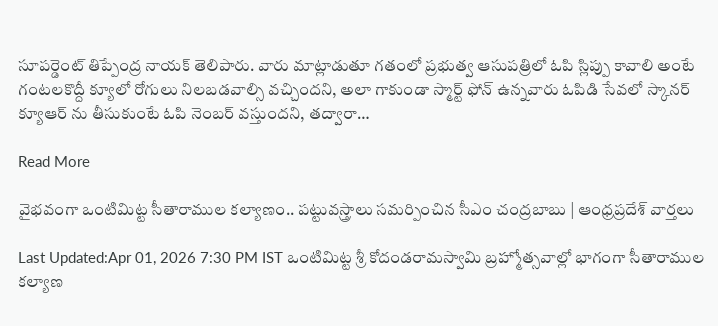సూపర్డెంట్ తిప్పేంద్ర నాయక్ తెలిపారు. వారు మాట్లాడుతూ గతంలో ప్రభుత్వ ఆసుపత్రిలో ఓపి స్లిప్పు కావాలి అంటే గంటలకొద్దీ క్యూలో రోగులు నిలబడవాల్సి వచ్చిందని, అలా గాకుండా స్మార్ట్ ఫోన్ ఉన్నవారు ఓపిడి సేవలో స్కానర్ క్యూఆర్ ను తీసుకుంటే ఓపి నెంబర్ వస్తుందని, తద్వారా…

Read More

వైభవంగా ఒంటిమిట్ట సీతారాముల కల్యాణం.. పట్టువస్త్రాలు సమర్పించిన సీఎం చంద్రబాబు | ఆంధ్రప్రదేశ్ వార్తలు

Last Updated:Apr 01, 2026 7:30 PM IST ఒంటిమిట్ట శ్రీ కోదండరామస్వామి బ్రహ్మోత్సవాల్లో భాగంగా సీతారాముల కల్యాణ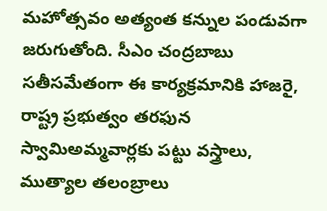మహోత్సవం అత్యంత కన్నుల పండువగా జరుగుతోంది. సీఎం చంద్రబాబు సతీసమేతంగా ఈ కార్యక్రమానికి హాజరై, రాష్ట్ర ప్రభుత్వం తరఫున స్వామిఅమ్మవార్లకు పట్టు వస్త్రాలు, ముత్యాల తలంబ్రాలు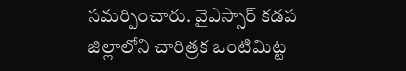సమర్పించారు. వైఎస్సార్ కడప జిల్లాలోని చారిత్రక ఒంటిమిట్ట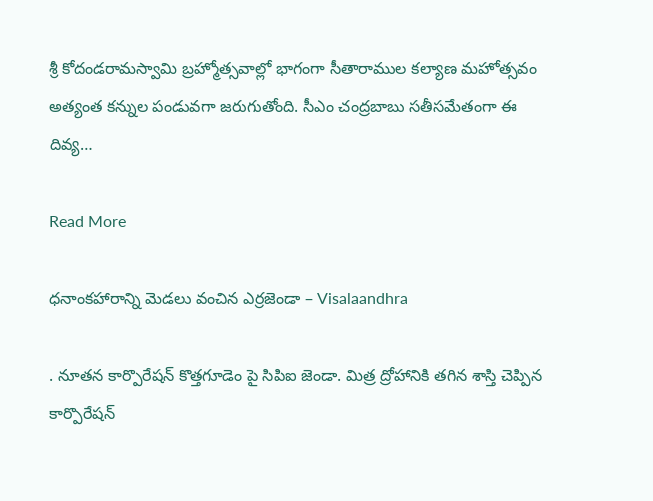శ్రీ కోదండరామస్వామి బ్రహ్మోత్సవాల్లో భాగంగా సీతారాముల కల్యాణ మహోత్సవం అత్యంత కన్నుల పండువగా జరుగుతోంది. సీఎం చంద్రబాబు సతీసమేతంగా ఈ దివ్య…

Read More

ధనాంకహారాన్ని మెడలు వంచిన ఎర్రజెండా – Visalaandhra

. నూతన కార్పొరేషన్ కొత్తగూడెం పై సిపిఐ జెండా. మిత్ర ద్రోహానికి తగిన శాస్తి చెప్పిన కార్పొరేషన్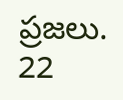ప్రజలు. 22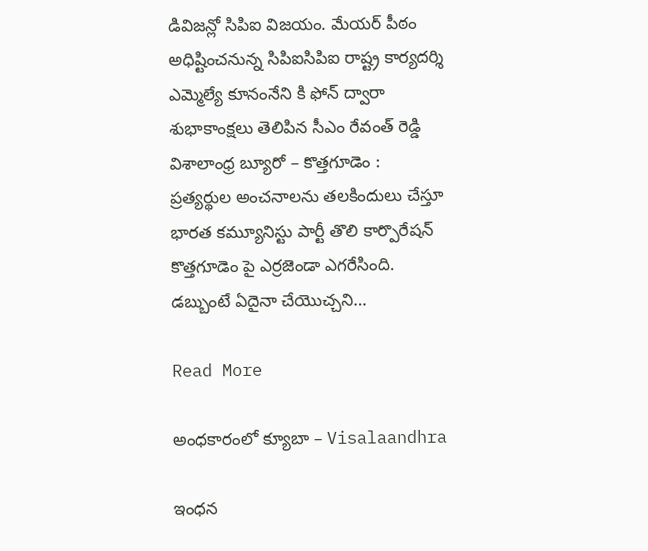డివిజన్లో సిపిఐ విజయం. మేయర్ పీఠం అధిష్టించనున్న సిపిఐసిపిఐ రాష్ట్ర కార్యదర్శి ఎమ్మెల్యే కూనంనేని కి ఫోన్ ద్వారా శుభాకాంక్షలు తెలిపిన సీఎం రేవంత్ రెడ్డి విశాలాంధ్ర బ్యూరో – కొత్తగూడెం : ప్రత్యర్థుల అంచనాలను తలకిందులు చేస్తూ భారత కమ్యూనిస్టు పార్టీ తొలి కార్పొరేషన్ కొత్తగూడెం పై ఎర్రజెండా ఎగరేసింది. డబ్బుంటే ఏదైనా చేయొచ్చని…

Read More

అంధకారంలో క్యూబా – Visalaandhra

ఇంధన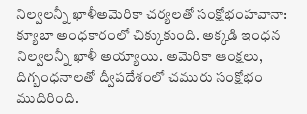నిల్వలన్నీ ఖాళీఅమెరికా చర్యలతో సంక్షోభంహవానా: క్యూబా అంధకారంలో చిక్కుకుంది. అక్కడి ఇంధన నిల్వలన్నీ ఖాళీ అయ్యాయి. అమెరికా ఆంక్షలు, దిగ్బంధనాలతో ద్వీపదేశంలో చమురు సంక్షోభం ముదిరింది.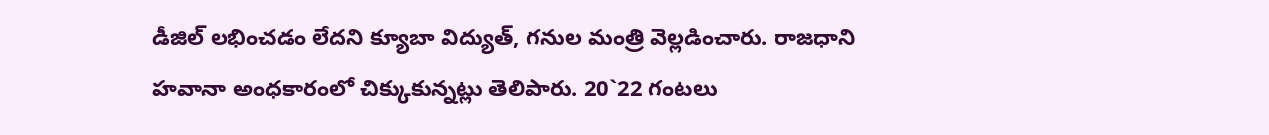డీజిల్ లభించడం లేదని క్యూబా విద్యుత్, గనుల మంత్రి వెల్లడించారు. రాజధాని హవానా అంధకారంలో చిక్కుకున్నట్లు తెలిపారు. 20`22 గంటలు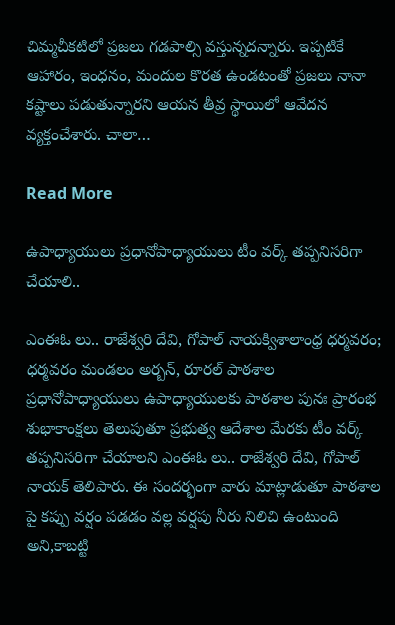చిమ్మచీకటిలో ప్రజలు గడపాల్సి వస్తున్నదన్నారు. ఇప్పటికే ఆహారం, ఇంధనం, మందుల కొరత ఉండటంతో ప్రజలు నానా కష్టాలు పడుతున్నారని ఆయన తీవ్ర స్థాయిలో ఆవేదన వ్యక్తంచేశారు. చాలా…

Read More

ఉపాధ్యాయులు ప్రధానోపాధ్యాయులు టీం వర్క్ తప్పనిసరిగా చేయాలి..

ఎంఈఓ లు.. రాజేశ్వరి దేవి, గోపాల్ నాయక్విశాలాంధ్ర ధర్మవరం; ధర్మవరం మండలం అర్బన్, రూరల్ పాఠశాల ప్రధానోపాధ్యాయులు ఉపాధ్యాయులకు పాఠశాల పునః ప్రారంభ శుభాకాంక్షలు తెలుపుతూ ప్రభుత్వ ఆదేశాల మేరకు టీం వర్క్ తప్పనిసరిగా చేయాలని ఎంఈఓ లు.. రాజేశ్వరి దేవి, గోపాల్ నాయక్ తెలిపారు. ఈ సందర్భంగా వారు మాట్లాడుతూ పాఠశాల పై కప్పు వర్షం పడడం వల్ల వర్షపు నీరు నిలిచి ఉంటుంది అని,కాబట్టి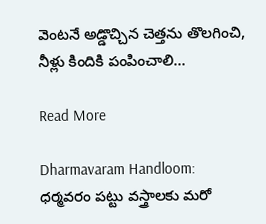వెంటనే అడ్డొచ్చిన చెత్తను తొలగించి, నీళ్లు కిందికి పంపించాలి…

Read More

Dharmavaram Handloom: ధర్మవరం పట్టు వస్త్రాలకు మరో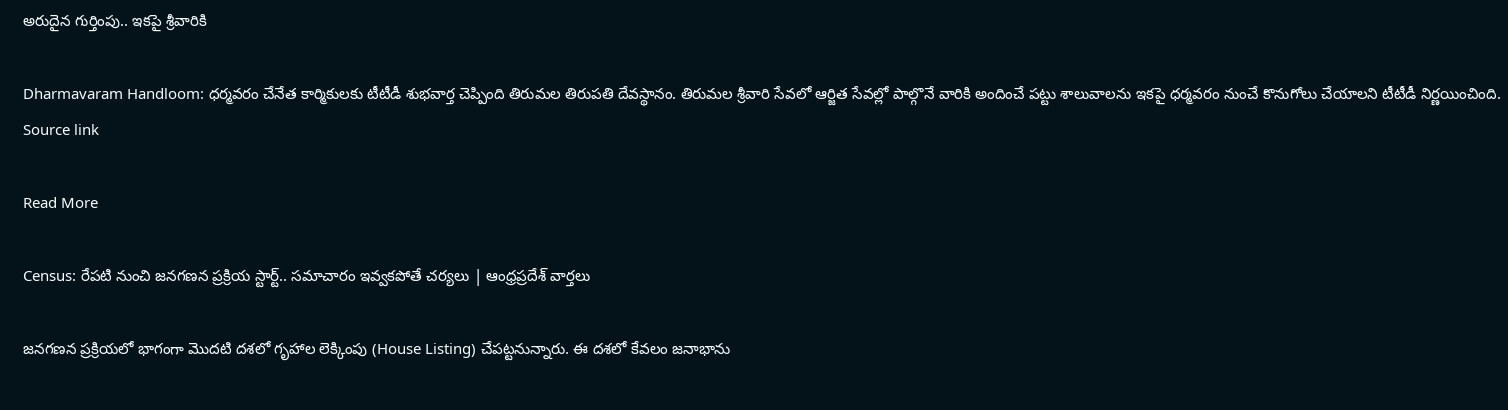అరుదైన గుర్తింపు.. ఇకపై శ్రీవారికి

Dharmavaram Handloom: ధర్మవరం చేనేత కార్మికులకు టీటీడీ శుభవార్త చెప్పింది తిరుమల తిరుపతి దేవస్థానం. తిరుమల శ్రీవారి సేవలో ఆర్జిత సేవల్లో పాల్గొనే వారికి అందించే పట్టు శాలువాలను ఇకపై ధర్మవరం నుంచే కొనుగోలు చేయాలని టీటీడీ నిర్ణయించింది. Source link

Read More

Census: రేపటి నుంచి జనగణన ప్రక్రియ స్టార్ట్.. సమాచారం ఇవ్వకపోతే చర్యలు | ఆంధ్రప్రదేశ్ వార్తలు

జనగణన ప్రక్రియలో భాగంగా మొదటి దశలో గృహాల లెక్కింపు (House Listing) చేపట్టనున్నారు. ఈ దశలో కేవలం జనాభాను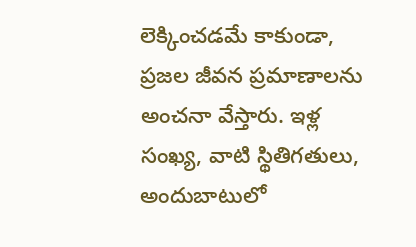లెక్కించడమే కాకుండా, ప్రజల జీవన ప్రమాణాలను అంచనా వేస్తారు. ఇళ్ల సంఖ్య, వాటి స్థితిగతులు, అందుబాటులో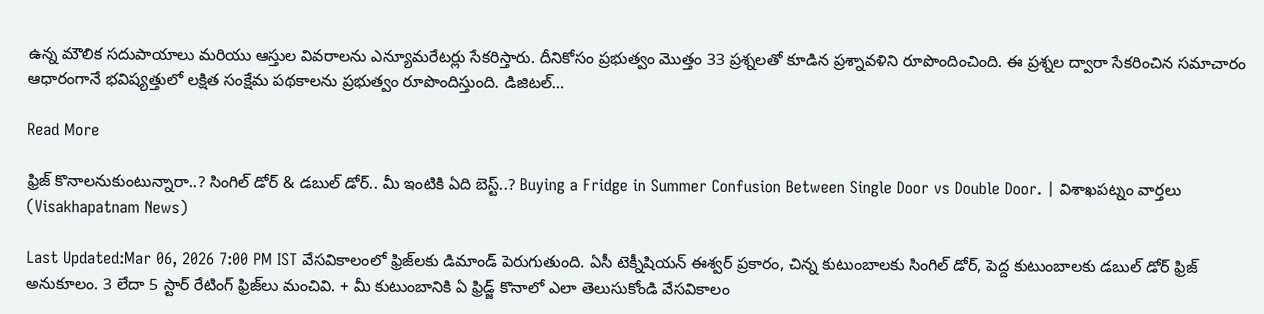ఉన్న మౌలిక సదుపాయాలు మరియు ఆస్తుల వివరాలను ఎన్యూమరేటర్లు సేకరిస్తారు. దీనికోసం ప్రభుత్వం మొత్తం 33 ప్రశ్నలతో కూడిన ప్రశ్నావళిని రూపొందించింది. ఈ ప్రశ్నల ద్వారా సేకరించిన సమాచారం ఆధారంగానే భవిష్యత్తులో లక్షిత సంక్షేమ పథకాలను ప్రభుత్వం రూపొందిస్తుంది. డిజిటల్…

Read More

ఫ్రిజ్ కొనాలనుకుంటున్నారా..? సింగిల్ డోర్ & డబుల్ డోర్.. మీ ఇంటికి ఏది బెస్ట్..? Buying a Fridge in Summer Confusion Between Single Door vs Double Door. | విశాఖపట్నం వార్తలు (Visakhapatnam News)

Last Updated:Mar 06, 2026 7:00 PM IST వేసవికాలంలో ఫ్రిజ్‌లకు డిమాండ్ పెరుగుతుంది. ఏసీ టెక్నీషియన్ ఈశ్వర్ ప్రకారం, చిన్న కుటుంబాలకు సింగిల్ డోర్, పెద్ద కుటుంబాలకు డబుల్ డోర్ ఫ్రిజ్ అనుకూలం. 3 లేదా 5 స్టార్ రేటింగ్ ఫ్రిజ్‌లు మంచివి. + మీ కుటుంబానికి ఏ ఫ్రిడ్జ్ కొనాలో ఎలా తెలుసుకోండి వేసవికాలం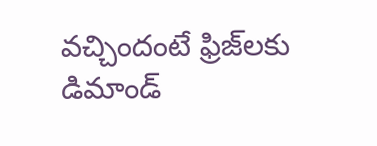వచ్చిందంటే ఫ్రిజ్‌లకు డిమాండ్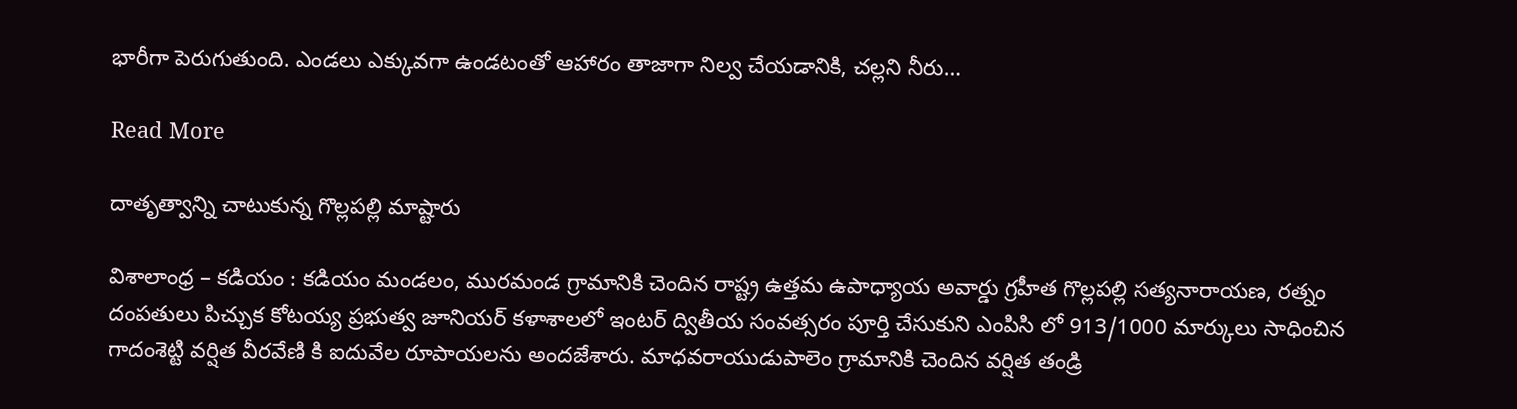భారీగా పెరుగుతుంది. ఎండలు ఎక్కువగా ఉండటంతో ఆహారం తాజాగా నిల్వ చేయడానికి, చల్లని నీరు…

Read More

దాతృత్వాన్ని చాటుకున్న గొల్లపల్లి మాష్టారు

విశాలాంధ్ర – కడియం : కడియం మండలం, మురమండ గ్రామానికి చెందిన రాష్ట్ర ఉత్తమ ఉపాధ్యాయ అవార్డు గ్రహీత గొల్లపల్లి సత్యనారాయణ, రత్నం దంపతులు పిచ్చుక కోటయ్య ప్రభుత్వ జూనియర్ కళాశాలలో ఇంటర్ ద్వితీయ సంవత్సరం పూర్తి చేసుకుని ఎంపిసి లో 913/1000 మార్కులు సాధించిన గాదంశెట్టి వర్షిత వీరవేణి కి ఐదువేల రూపాయలను అందజేశారు. మాధవరాయుడుపాలెం గ్రామానికి చెందిన వర్షిత తండ్రి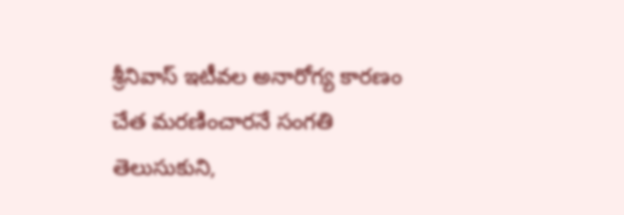శ్రీనివాస్ ఇటీవల అనారోగ్య కారణం చేత మరణించారనే సంగతి తెలుసుకుని,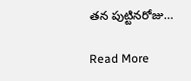తన పుట్టినరోజు…

Read More